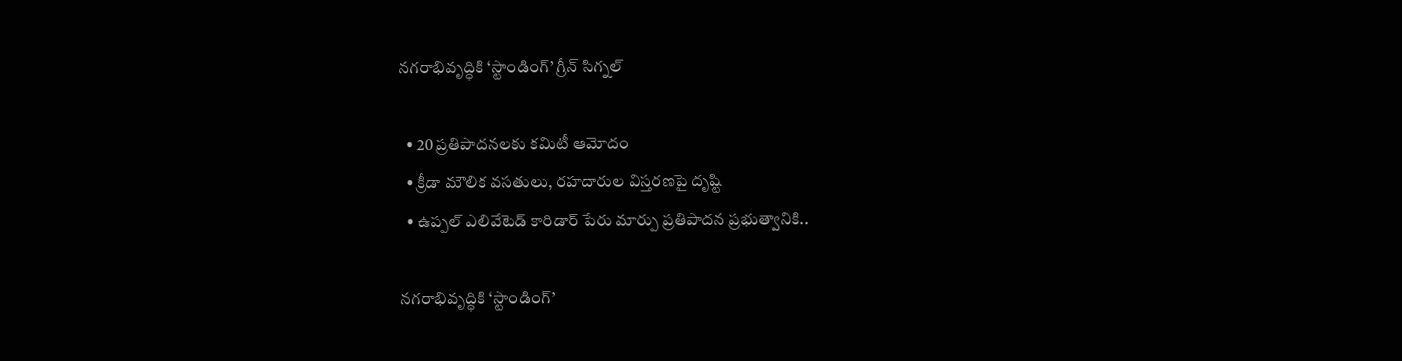నగరాభివృద్ధికి ‘స్టాండింగ్’ గ్రీన్ సిగ్నల్

  • 20 ప్రతిపాదనలకు కమిటీ ఆమోదం
  • క్రీడా మౌలిక వసతులు, రహదారుల విస్తరణపై దృష్టి
  • ఉప్పల్ ఎలివేటెడ్ కారిడార్ పేరు మార్పు ప్రతిపాదన ప్రభుత్వానికి..

నగరాభివృద్ధికి ‘స్టాండింగ్’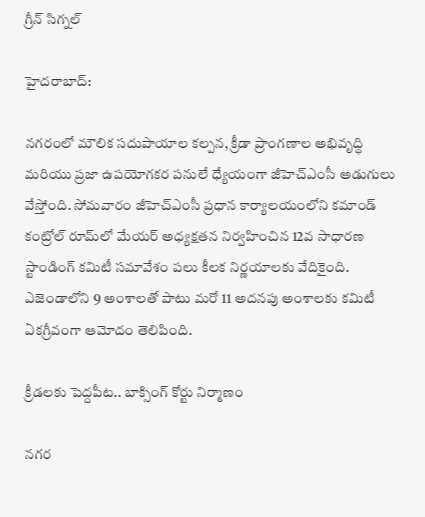గ్రీన్ సిగ్నల్

హైదరాబాద్:

నగరంలో మౌలిక సదుపాయాల కల్పన, క్రీడా ప్రాంగణాల అభివృద్ధి మరియు ప్రజా ఉపయోగకర పనులే ధ్యేయంగా జీహెచ్‌ఎంసీ అడుగులు వేస్తోంది. సోమవారం జీహెచ్‌ఎంసీ ప్రధాన కార్యాలయంలోని కమాండ్ కంట్రోల్ రూమ్‌లో మేయర్ అధ్యక్షతన నిర్వహించిన 12వ సాధారణ స్టాండింగ్ కమిటీ సమావేశం పలు కీలక నిర్ణయాలకు వేదికైంది. ఎజెండాలోని 9 అంశాలతో పాటు మరో 11 అదనపు అంశాలకు కమిటీ ఏకగ్రీవంగా ఆమోదం తెలిపింది.

క్రీడలకు పెద్దపీట.. బాక్సింగ్ కోర్టు నిర్మాణం

నగర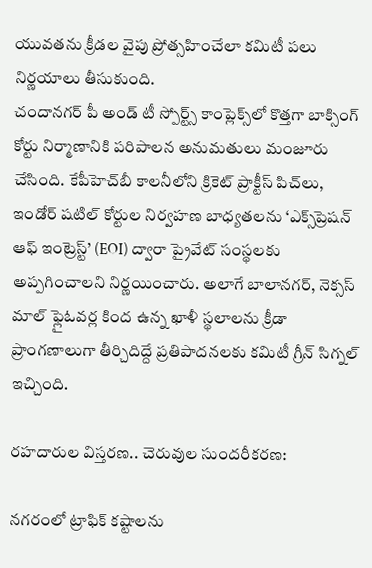యువతను క్రీడల వైపు ప్రోత్సహించేలా కమిటీ పలు నిర్ణయాలు తీసుకుంది.
చందానగర్ పీ అండ్ టీ స్పోర్ట్స్ కాంప్లెక్స్‌లో కొత్తగా బాక్సింగ్ కోర్టు నిర్మాణానికి పరిపాలన అనుమతులు మంజూరు చేసింది. కేపీహెచ్‌బీ కాలనీలోని క్రికెట్ ప్రాక్టీస్ పిచ్‌లు, ఇండోర్ షటిల్ కోర్టుల నిర్వహణ బాధ్యతలను ‘ఎక్స్‌ప్రెషన్ ఆఫ్ ఇంట్రెస్ట్’ (EOI) ద్వారా ప్రైవేట్ సంస్థలకు అప్పగించాలని నిర్ణయించారు. అలాగే బాలానగర్, నెక్సస్ మాల్ ఫ్లైఓవర్ల కింద ఉన్న ఖాళీ స్థలాలను క్రీడా ప్రాంగణాలుగా తీర్చిదిద్దే ప్రతిపాదనలకు కమిటీ గ్రీన్ సిగ్నల్ ఇచ్చింది.

రహదారుల విస్తరణ.. చెరువుల సుందరీకరణ:

నగరంలో ట్రాఫిక్ కష్టాలను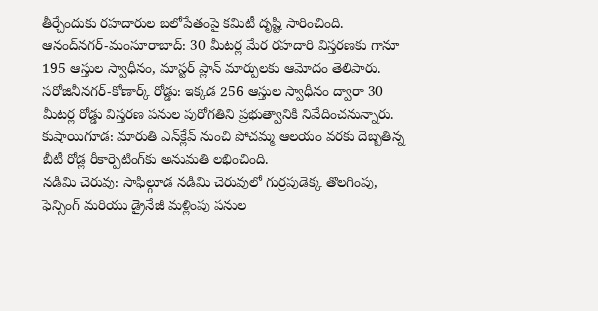తీర్చేందుకు రహదారుల బలోపేతంపై కమిటీ దృష్టి సారించింది.
ఆనంద్‌నగర్-మంసూరాబాద్: 30 మీటర్ల మేర రహదారి విస్తరణకు గానూ 195 ఆస్తుల స్వాధీనం, మాస్టర్ ప్లాన్ మార్పులకు ఆమోదం తెలిపారు.
సరోజినీనగర్-కోణార్క్ రోడ్డు: ఇక్కడ 256 ఆస్తుల స్వాధీనం ద్వారా 30 మీటర్ల రోడ్డు విస్తరణ పనుల పురోగతిని ప్రభుత్వానికి నివేదించనున్నారు.
కుషాయిగూడ: మారుతి ఎన్‌క్లేవ్ నుంచి పోచమ్మ ఆలయం వరకు దెబ్బతిన్న బీటీ రోడ్ల రీకార్పెటింగ్‌కు అనుమతి లభించింది.
నడిమి చెరువు: సాఫిల్గూడ నడిమి చెరువులో గుర్రపుడెక్క తొలగింపు, ఫెన్సింగ్ మరియు డ్రైనేజీ మళ్లింపు పనుల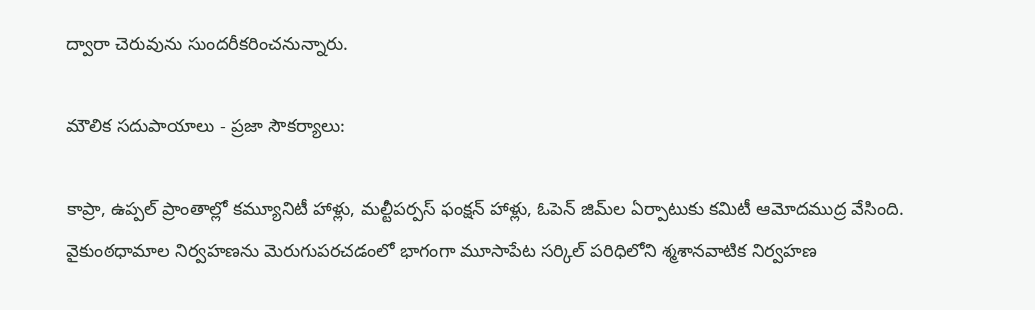ద్వారా చెరువును సుందరీకరించనున్నారు.

మౌలిక సదుపాయాలు - ప్రజా సౌకర్యాలు:

కాప్రా, ఉప్పల్ ప్రాంతాల్లో కమ్యూనిటీ హాళ్లు, మల్టీపర్పస్ ఫంక్షన్ హాళ్లు, ఓపెన్ జిమ్‌ల ఏర్పాటుకు కమిటీ ఆమోదముద్ర వేసింది. వైకుంఠధామాల నిర్వహణను మెరుగుపరచడంలో భాగంగా మూసాపేట సర్కిల్ పరిధిలోని శ్మశానవాటిక నిర్వహణ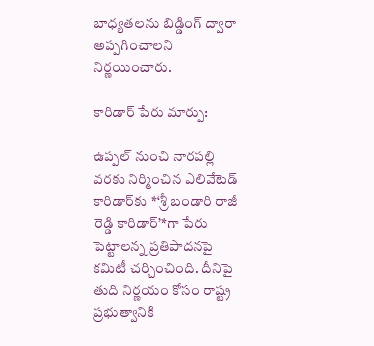బాధ్యతలను బిడ్డింగ్ ద్వారా అప్పగించాలని నిర్ణయించారు.

కారిడార్ పేరు మార్పు:

ఉప్పల్ నుంచి నారపల్లి వరకు నిర్మించిన ఎలివేటెడ్ కారిడార్‌కు *‘శ్రీ బండారి రాజీ రెడ్డి కారిడార్’*గా పేరు పెట్టాలన్న ప్రతిపాదనపై కమిటీ చర్చించింది. దీనిపై తుది నిర్ణయం కోసం రాష్ట్ర ప్రభుత్వానికి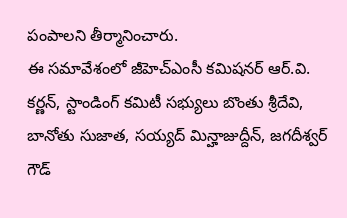పంపాలని తీర్మానించారు.
ఈ సమావేశంలో జీహెచ్‌ఎంసీ కమిషనర్ ఆర్.వి. కర్ణన్, స్టాండింగ్ కమిటీ సభ్యులు బొంతు శ్రీదేవి, బానోతు సుజాత, సయ్యద్ మిన్హాజుద్దీన్, జగదీశ్వర్ గౌడ్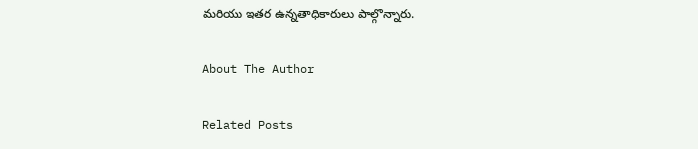మరియు ఇతర ఉన్నతాధికారులు పాల్గొన్నారు.

About The Author

Related Posts